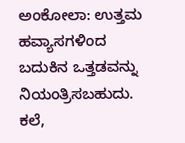ಅಂಕೋಲಾ: ಉತ್ತಮ ಹವ್ಯಾಸಗಳಿಂದ ಬದುಕಿನ ಒತ್ತಡವನ್ನು ನಿಯಂತ್ರಿಸಬಹುದು. ಕಲೆ,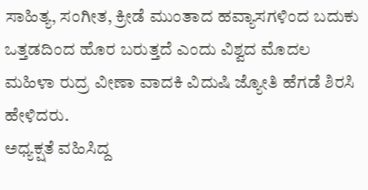ಸಾಹಿತ್ಯ, ಸಂಗೀತ, ಕ್ರೀಡೆ ಮುಂತಾದ ಹವ್ಯಾಸಗಳಿಂದ ಬದುಕು ಒತ್ತಡದಿಂದ ಹೊರ ಬರುತ್ತದೆ ಎಂದು ವಿಶ್ವದ ಮೊದಲ ಮಹಿಳಾ ರುದ್ರ ವೀಣಾ ವಾದಕಿ ವಿದುಷಿ ಜ್ಯೋತಿ ಹೆಗಡೆ ಶಿರಸಿ ಹೇಳಿದರು.
ಅಧ್ಯಕ್ಷತೆ ವಹಿಸಿದ್ದ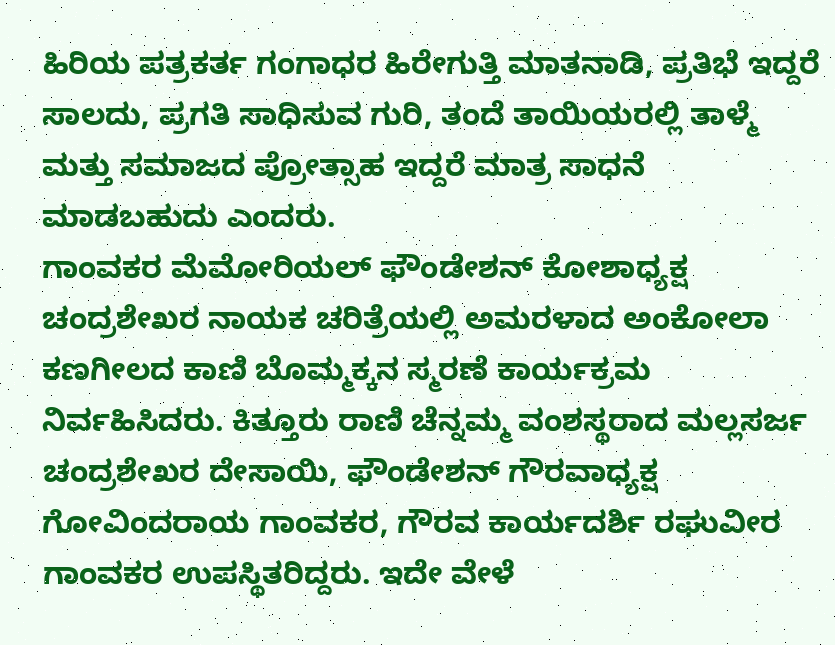ಹಿರಿಯ ಪತ್ರಕರ್ತ ಗಂಗಾಧರ ಹಿರೇಗುತ್ತಿ ಮಾತನಾಡಿ, ಪ್ರತಿಭೆ ಇದ್ದರೆ ಸಾಲದು, ಪ್ರಗತಿ ಸಾಧಿಸುವ ಗುರಿ, ತಂದೆ ತಾಯಿಯರಲ್ಲಿ ತಾಳ್ಮೆ ಮತ್ತು ಸಮಾಜದ ಪ್ರೋತ್ಸಾಹ ಇದ್ದರೆ ಮಾತ್ರ ಸಾಧನೆ ಮಾಡಬಹುದು ಎಂದರು.
ಗಾಂವಕರ ಮೆಮೋರಿಯಲ್ ಫೌಂಡೇಶನ್ ಕೋಶಾಧ್ಯಕ್ಷ ಚಂದ್ರಶೇಖರ ನಾಯಕ ಚರಿತ್ರೆಯಲ್ಲಿ ಅಮರಳಾದ ಅಂಕೋಲಾ ಕಣಗೀಲದ ಕಾಣಿ ಬೊಮ್ಮಕ್ಕನ ಸ್ಮರಣೆ ಕಾರ್ಯಕ್ರಮ ನಿರ್ವಹಿಸಿದರು. ಕಿತ್ತೂರು ರಾಣಿ ಚೆನ್ನಮ್ಮ ವಂಶಸ್ಥರಾದ ಮಲ್ಲಸರ್ಜ ಚಂದ್ರಶೇಖರ ದೇಸಾಯಿ, ಫೌಂಡೇಶನ್ ಗೌರವಾಧ್ಯಕ್ಷ ಗೋವಿಂದರಾಯ ಗಾಂವಕರ, ಗೌರವ ಕಾರ್ಯದರ್ಶಿ ರಘುವೀರ ಗಾಂವಕರ ಉಪಸ್ಥಿತರಿದ್ದರು. ಇದೇ ವೇಳೆ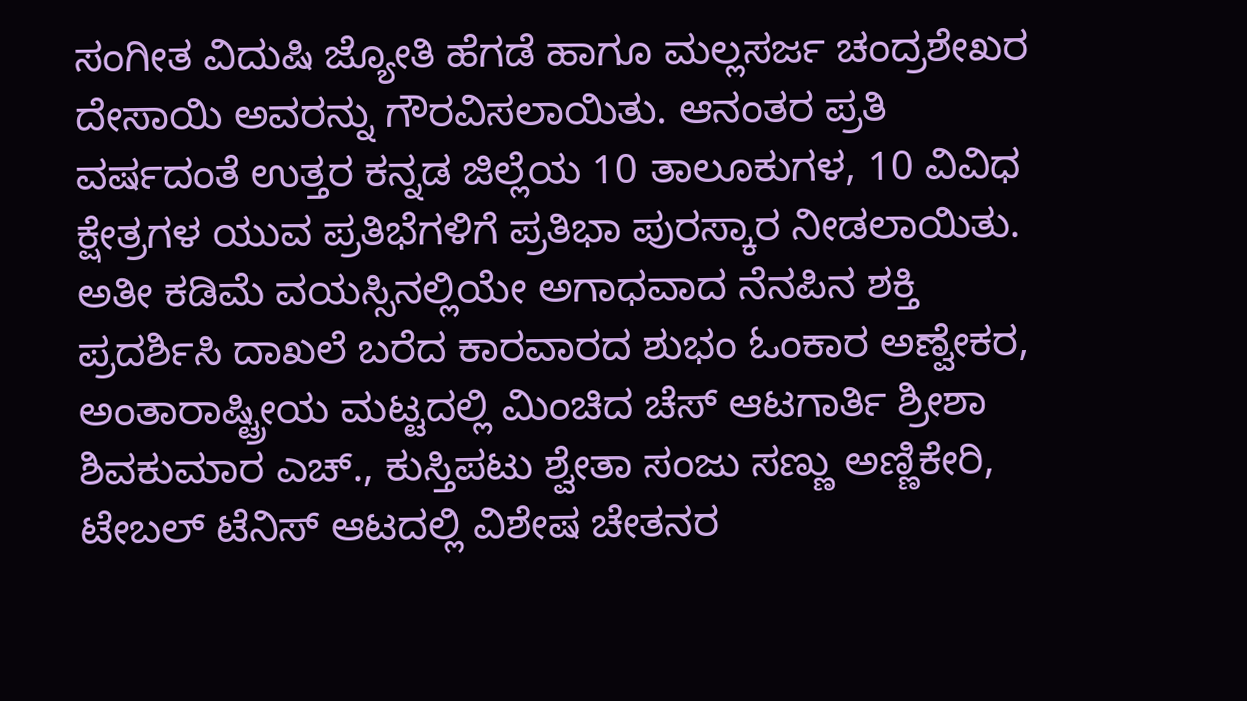ಸಂಗೀತ ವಿದುಷಿ ಜ್ಯೋತಿ ಹೆಗಡೆ ಹಾಗೂ ಮಲ್ಲಸರ್ಜ ಚಂದ್ರಶೇಖರ ದೇಸಾಯಿ ಅವರನ್ನು ಗೌರವಿಸಲಾಯಿತು. ಆನಂತರ ಪ್ರತಿ ವರ್ಷದಂತೆ ಉತ್ತರ ಕನ್ನಡ ಜಿಲ್ಲೆಯ 10 ತಾಲೂಕುಗಳ, 10 ವಿವಿಧ ಕ್ಷೇತ್ರಗಳ ಯುವ ಪ್ರತಿಭೆಗಳಿಗೆ ಪ್ರತಿಭಾ ಪುರಸ್ಕಾರ ನೀಡಲಾಯಿತು. ಅತೀ ಕಡಿಮೆ ವಯಸ್ಸಿನಲ್ಲಿಯೇ ಅಗಾಧವಾದ ನೆನಪಿನ ಶಕ್ತಿ ಪ್ರದರ್ಶಿಸಿ ದಾಖಲೆ ಬರೆದ ಕಾರವಾರದ ಶುಭಂ ಓಂಕಾರ ಅಣ್ವೇಕರ, ಅಂತಾರಾಷ್ಟ್ರೀಯ ಮಟ್ಟದಲ್ಲಿ ಮಿಂಚಿದ ಚೆಸ್ ಆಟಗಾರ್ತಿ ಶ್ರೀಶಾ ಶಿವಕುಮಾರ ಎಚ್., ಕುಸ್ತಿಪಟು ಶ್ವೇತಾ ಸಂಜು ಸಣ್ಣು ಅಣ್ಣಿಕೇರಿ, ಟೇಬಲ್ ಟೆನಿಸ್ ಆಟದಲ್ಲಿ ವಿಶೇಷ ಚೇತನರ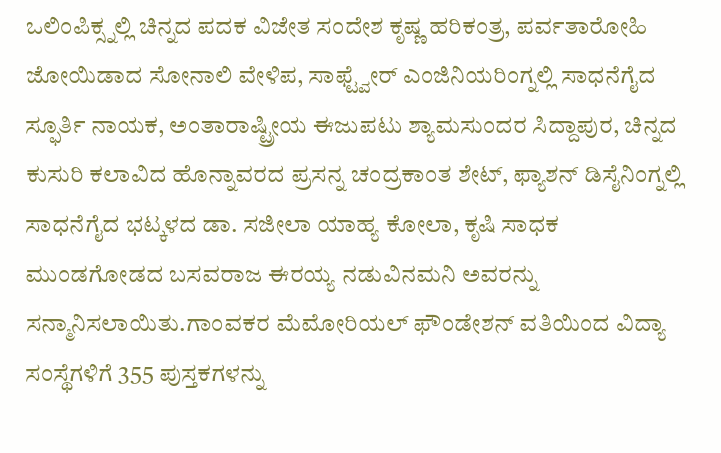ಒಲಿಂಪಿಕ್ಸ್ನಲ್ಲಿ ಚಿನ್ನದ ಪದಕ ವಿಜೇತ ಸಂದೇಶ ಕೃಷ್ಣ ಹರಿಕಂತ್ರ, ಪರ್ವತಾರೋಹಿ ಜೋಯಿಡಾದ ಸೋನಾಲಿ ವೇಳಿಪ, ಸಾಫ್ಟ್ವೇರ್ ಎಂಜಿನಿಯರಿಂಗ್ನಲ್ಲಿ ಸಾಧನೆಗೈದ ಸ್ಫೂರ್ತಿ ನಾಯಕ, ಅಂತಾರಾಷ್ಟ್ರೀಯ ಈಜುಪಟು ಶ್ಯಾಮಸುಂದರ ಸಿದ್ದಾಪುರ, ಚಿನ್ನದ ಕುಸುರಿ ಕಲಾವಿದ ಹೊನ್ನಾವರದ ಪ್ರಸನ್ನ ಚಂದ್ರಕಾಂತ ಶೇಟ್, ಫ್ಯಾಶನ್ ಡಿಸೈನಿಂಗ್ನಲ್ಲಿ ಸಾಧನೆಗೈದ ಭಟ್ಕಳದ ಡಾ. ಸಜೀಲಾ ಯಾಹ್ಯ ಕೋಲಾ, ಕೃಷಿ ಸಾಧಕ ಮುಂಡಗೋಡದ ಬಸವರಾಜ ಈರಯ್ಯ ನಡುವಿನಮನಿ ಅವರನ್ನು ಸನ್ಮಾನಿಸಲಾಯಿತು.ಗಾಂವಕರ ಮೆಮೋರಿಯಲ್ ಫೌಂಡೇಶನ್ ವತಿಯಿಂದ ವಿದ್ಯಾ ಸಂಸ್ಥೆಗಳಿಗೆ 355 ಪುಸ್ತಕಗಳನ್ನು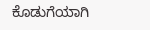ಕೊಡುಗೆಯಾಗಿ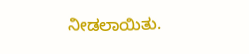ನೀಡಲಾಯಿತು.